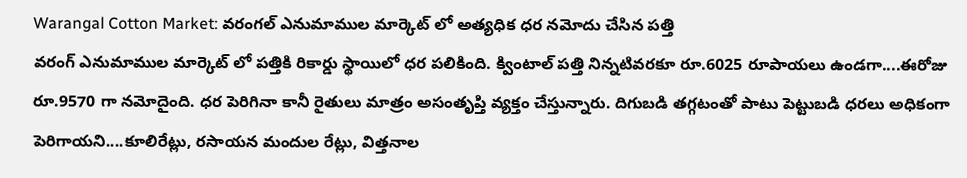Warangal Cotton Market: వరంగల్ ఎనుమాముల మార్కెట్ లో అత్యధిక ధర నమోదు చేసిన పత్తి
వరంగ్ ఎనుమాముల మార్కెట్ లో పత్తికి రికార్డు స్థాయిలో ధర పలికింది. క్వింటాల్ పత్తి నిన్నటివరకూ రూ.6025 రూపాయలు ఉండగా....ఈరోజు రూ.9570 గా నమోదైంది. ధర పెరిగినా కానీ రైతులు మాత్రం అసంతృప్తి వ్యక్తం చేస్తున్నారు. దిగుబడి తగ్గటంతో పాటు పెట్టుబడి ధరలు అధికంగా పెరిగాయని....కూలిరేట్లు, రసాయన మందుల రేట్లు, విత్తనాల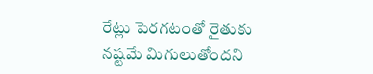రేట్లు పెరగటంతో రైతుకు నష్టమే మిగులుతోందని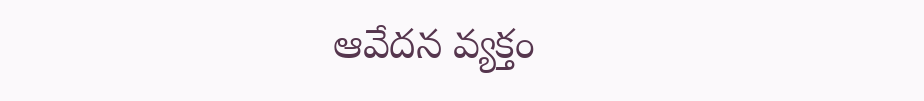ఆవేదన వ్యక్తం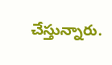చేస్తున్నారు.